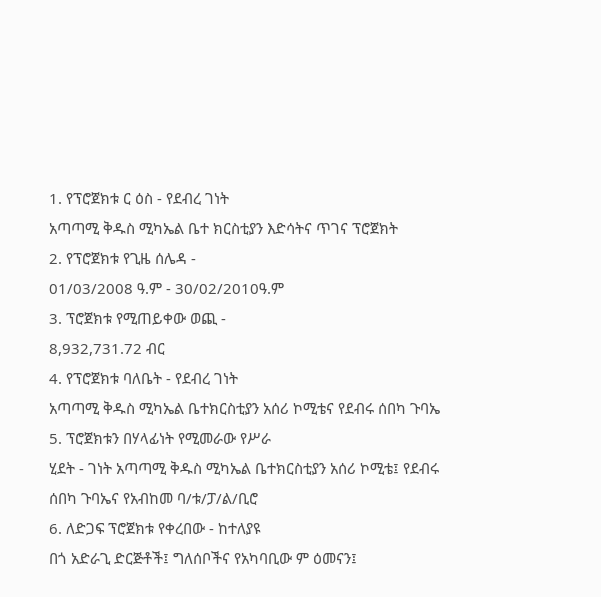1. የፕሮጀክቱ ር ዕስ - የደብረ ገነት
አጣጣሚ ቅዱስ ሚካኤል ቤተ ክርስቲያን እድሳትና ጥገና ፕሮጀክት
2. የፕሮጀክቱ የጊዜ ሰሌዳ -
01/03/2008 ዓ.ም - 30/02/2010ዓ.ም
3. ፕሮጀክቱ የሚጠይቀው ወጪ -
8,932,731.72 ብር
4. የፕሮጀክቱ ባለቤት - የደብረ ገነት
አጣጣሚ ቅዱስ ሚካኤል ቤተክርስቲያን አሰሪ ኮሚቴና የደብሩ ሰበካ ጉባኤ
5. ፕሮጀክቱን በሃላፊነት የሚመራው የሥራ
ሂደት - ገነት አጣጣሚ ቅዱስ ሚካኤል ቤተክርስቲያን አሰሪ ኮሚቴ፤ የደብሩ ሰበካ ጉባኤና የአብከመ ባ/ቱ/ፓ/ል/ቢሮ
6. ለድጋፍ ፕሮጀክቱ የቀረበው - ከተለያዩ
በጎ አድራጊ ድርጅቶች፤ ግለሰቦችና የአካባቢው ም ዕመናን፤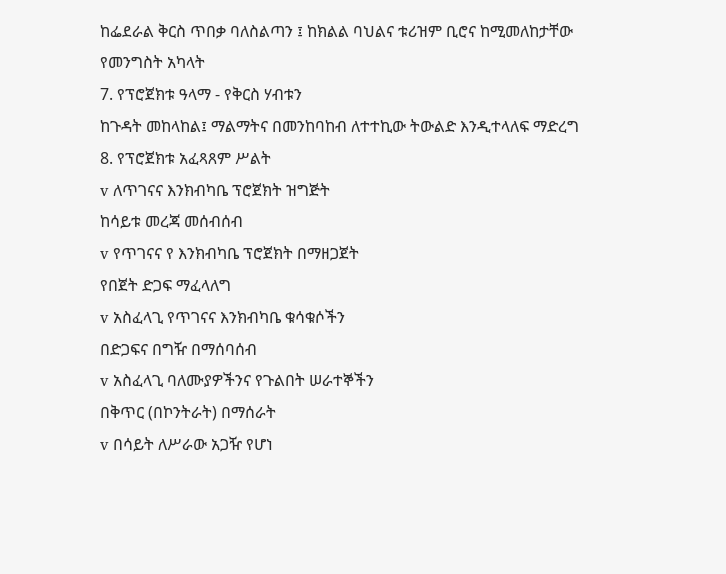ከፌደራል ቅርስ ጥበቃ ባለስልጣን ፤ ከክልል ባህልና ቱሪዝም ቢሮና ከሚመለከታቸው
የመንግስት አካላት
7. የፕሮጀክቱ ዓላማ - የቅርስ ሃብቱን
ከጉዳት መከላከል፤ ማልማትና በመንከባከብ ለተተኪው ትውልድ እንዲተላለፍ ማድረግ
8. የፕሮጀክቱ አፈጻጸም ሥልት
v ለጥገናና እንክብካቤ ፕሮጀክት ዝግጅት
ከሳይቱ መረጃ መሰብሰብ
v የጥገናና የ እንክብካቤ ፕሮጀክት በማዘጋጀት
የበጀት ድጋፍ ማፈላለግ
v አስፈላጊ የጥገናና እንክብካቤ ቁሳቁሶችን
በድጋፍና በግዥ በማሰባሰብ
v አስፈላጊ ባለሙያዎችንና የጉልበት ሠራተኞችን
በቅጥር (በኮንትራት) በማሰራት
v በሳይት ለሥራው አጋዥ የሆነ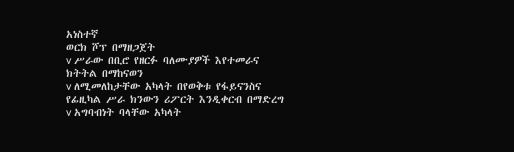አነስተኛ
ወርክ ሾፕ በማዘጋጀት
v ሥራው በቢሮ የዘርፉ ባለሙያዎች እየተመራና
ክትትል በማከናወን
v ለሚመለከታቸው አካላት በየወቅቱ የፋይናንስና
የፊዚካል ሥራ ክንውን ሪፖርት እንዲቀርብ በማድረግ
v አግባብነት ባላቸው አካላት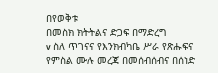በየወቅቱ
በመስክ ክትትልና ድጋፍ በማድረግ
v ስለ ጥገናና የእንክብካቤ ሥራ የጽሑፍና
የምስል ሙሉ መረጃ በመሰብሰብና በሰነድ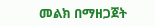መልክ በማዘጋጀት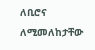ለቢሮና ለሚመለከታቸው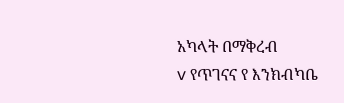አካላት በማቅረብ
v የጥገናና የ እንክብካቤ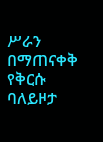ሥራን በማጠናቀቅ
የቅርሱ ባለይዞታ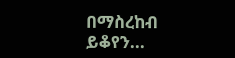በማስረከብ
ይቆየን...